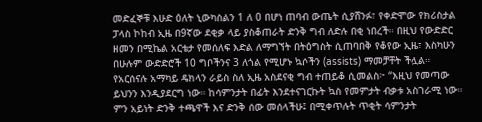መድፈኞቹ እሁድ ዕለት ኒውካስልን 1 ለ 0 በሆነ ጠባብ ውጤት ሲያሸንፉ፣ የቀድሞው የክሪስታል ፓላስ ኮከብ ኢዜ በ9ኛው ደቂቃ ላይ ያስቆጠራት ድንቅ ግብ ለድሉ በቂ ነበረች። በዚህ የውድድር ዘመን በሚኬል አርቴታ የመሰለፍ እድል ለማግኘት በትዕግስት ሲጠባበቅ የቆየው ኢዜ፣ እስካሁን በሁሉም ውድድሮች 10 ግቦችንና 3 ለጎል የሚሆኑ ኳሶችን (assists) ማመቻቸት ችሏል።
የአርሰናሉ አማካይ ዴክላን ራይስ ስለ ኢዜ አስደናቂ ግብ ተጠይቆ ሲመልስ፦ “እዚህ የመጣው ይህንን እንዲያደርግ ነው። ከሳምንታት በፊት እንደተናገርኩት ኳስ የመምታት ብቃቱ አስገራሚ ነው። ምን አይነት ድንቅ ተጫዋች እና ድንቅ ሰው መሰላችሁ፤ በሚቀጥሉት ጥቂት ሳምንታት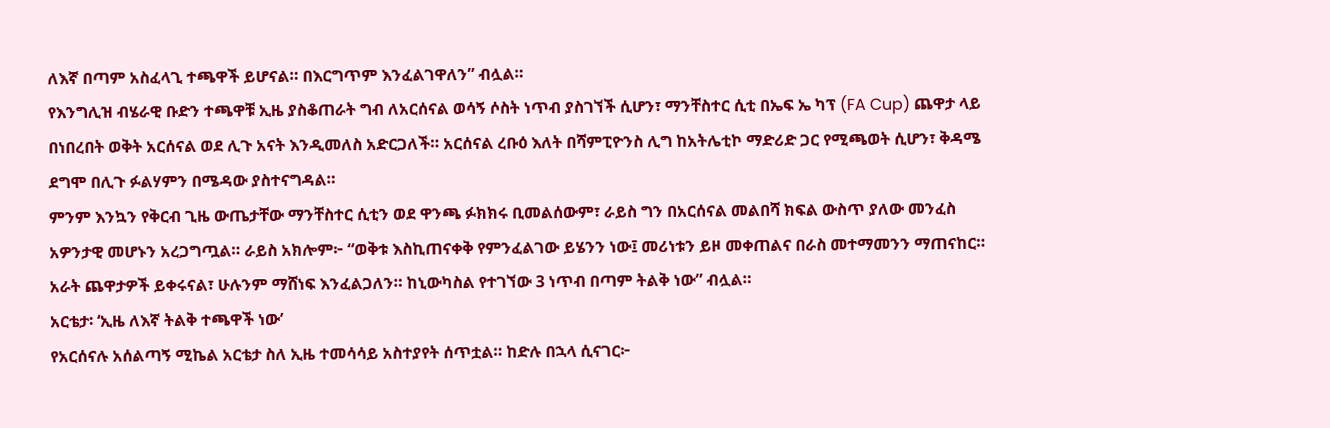ለእኛ በጣም አስፈላጊ ተጫዋች ይሆናል። በእርግጥም እንፈልገዋለን” ብሏል።
የእንግሊዝ ብሄራዊ ቡድን ተጫዋቹ ኢዜ ያስቆጠራት ግብ ለአርሰናል ወሳኝ ሶስት ነጥብ ያስገኘች ሲሆን፣ ማንቸስተር ሲቲ በኤፍ ኤ ካፕ (FA Cup) ጨዋታ ላይ በነበረበት ወቅት አርሰናል ወደ ሊጉ አናት እንዲመለስ አድርጋለች። አርሰናል ረቡዕ እለት በሻምፒዮንስ ሊግ ከአትሌቲኮ ማድሪድ ጋር የሚጫወት ሲሆን፣ ቅዳሜ ደግሞ በሊጉ ፉልሃምን በሜዳው ያስተናግዳል።
ምንም እንኳን የቅርብ ጊዜ ውጤታቸው ማንቸስተር ሲቲን ወደ ዋንጫ ፉክክሩ ቢመልሰውም፣ ራይስ ግን በአርሰናል መልበሻ ክፍል ውስጥ ያለው መንፈስ አዎንታዊ መሆኑን አረጋግጧል። ራይስ አክሎም፦ “ወቅቱ እስኪጠናቀቅ የምንፈልገው ይሄንን ነው፤ መሪነቱን ይዞ መቀጠልና በራስ መተማመንን ማጠናከር። አራት ጨዋታዎች ይቀሩናል፣ ሁሉንም ማሸነፍ እንፈልጋለን። ከኒውካስል የተገኘው 3 ነጥብ በጣም ትልቅ ነው” ብሏል።
አርቴታ፡ ‘ኢዜ ለእኛ ትልቅ ተጫዋች ነው’
የአርሰናሉ አሰልጣኝ ሚኬል አርቴታ ስለ ኢዜ ተመሳሳይ አስተያየት ሰጥቷል። ከድሉ በኋላ ሲናገር፦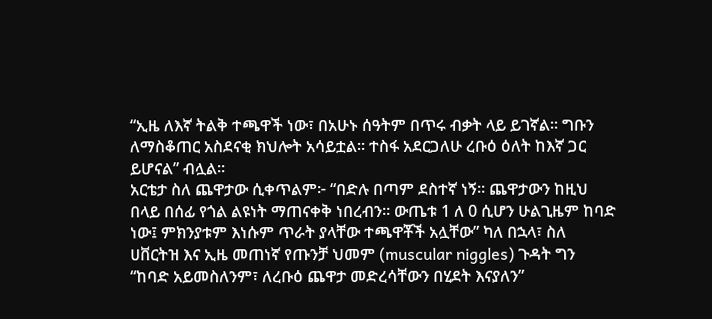“ኢዜ ለእኛ ትልቅ ተጫዋች ነው፣ በአሁኑ ሰዓትም በጥሩ ብቃት ላይ ይገኛል። ግቡን ለማስቆጠር አስደናቂ ክህሎት አሳይቷል። ተስፋ አደርጋለሁ ረቡዕ ዕለት ከእኛ ጋር ይሆናል” ብሏል።
አርቴታ ስለ ጨዋታው ሲቀጥልም፦ “በድሉ በጣም ደስተኛ ነኝ። ጨዋታውን ከዚህ በላይ በሰፊ የጎል ልዩነት ማጠናቀቅ ነበረብን። ውጤቱ 1 ለ 0 ሲሆን ሁልጊዜም ከባድ ነው፤ ምክንያቱም እነሱም ጥራት ያላቸው ተጫዋቾች አሏቸው” ካለ በኋላ፣ ስለ ሀቨርትዝ እና ኢዜ መጠነኛ የጡንቻ ህመም (muscular niggles) ጉዳት ግን “ከባድ አይመስለንም፣ ለረቡዕ ጨዋታ መድረሳቸውን በሂደት እናያለን”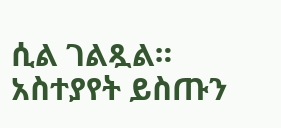ሲል ገልጿል።
አስተያየት ይስጡን